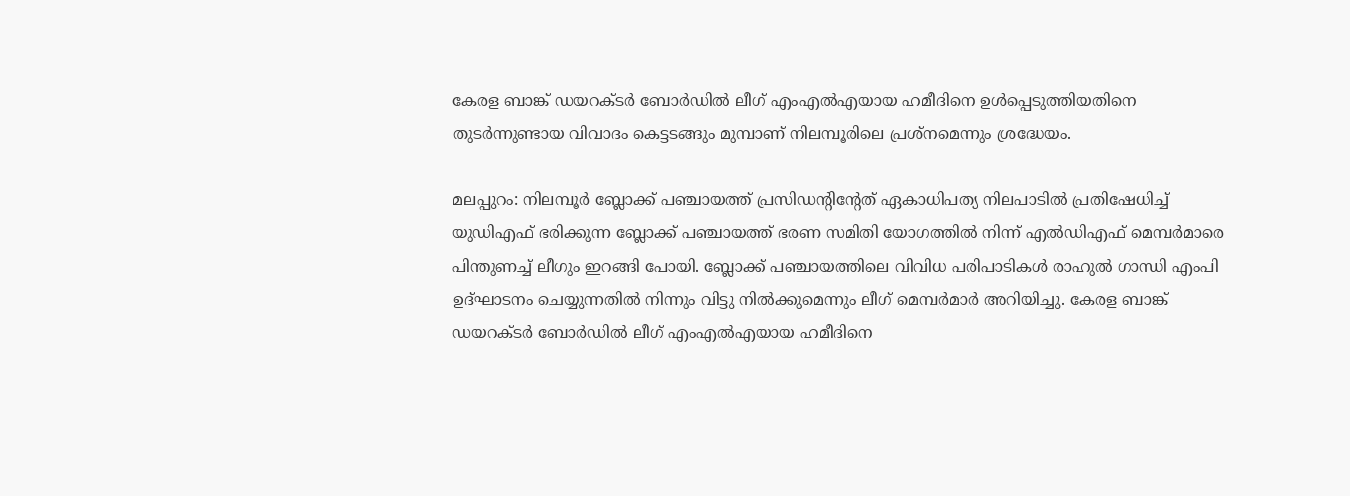കേരള ബാങ്ക് ഡയറക്ടർ ബോർഡിൽ ലീഗ് എംഎൽഎയായ ഹമീദിനെ ഉൾപ്പെടുത്തിയതിനെ തുടർന്നുണ്ടായ വിവാദം കെട്ടടങ്ങും മുമ്പാണ് നിലമ്പൂരിലെ പ്രശ്നമെന്നും ശ്രദ്ധേയം.

മലപ്പുറം: നിലമ്പൂർ ബ്ലോക്ക് പഞ്ചായത്ത് പ്രസിഡന്റിന്റേത് ഏകാധിപത്യ നിലപാടിൽ പ്രതിഷേധിച്ച് യുഡിഎഫ് ഭരിക്കുന്ന ബ്ലോക്ക് പഞ്ചായത്ത് ഭരണ സമിതി യോഗത്തിൽ നിന്ന് എൽഡിഎഫ് മെമ്പർമാരെ പിന്തുണച്ച് ലീഗും ഇറങ്ങി പോയി. ബ്ലോക്ക് പഞ്ചായത്തിലെ വിവിധ പരിപാടികൾ രാഹുൽ ഗാന്ധി എംപി ഉദ്ഘാടനം ചെയ്യുന്നതിൽ നിന്നും വിട്ടു നിൽക്കുമെന്നും ലീഗ് മെമ്പർമാർ അറിയിച്ചു. കേരള ബാങ്ക് ഡയറക്ടർ ബോർഡിൽ ലീഗ് എംഎൽഎയായ ഹമീദിനെ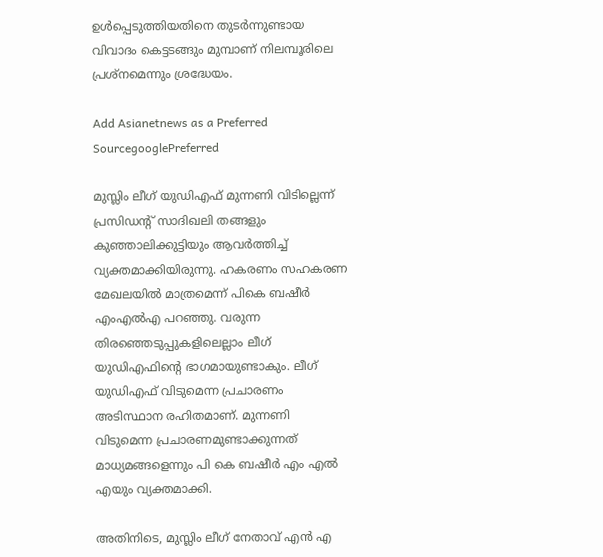ഉൾപ്പെടുത്തിയതിനെ തുടർന്നുണ്ടായ വിവാദം കെട്ടടങ്ങും മുമ്പാണ് നിലമ്പൂരിലെ പ്രശ്നമെന്നും ശ്രദ്ധേയം.

Add Asianetnews as a Preferred SourcegooglePreferred

മുസ്ലിം ലീഗ് യുഡിഎഫ് മുന്നണി വിടില്ലെന്ന് പ്രസിഡന്റ് സാദിഖലി തങ്ങളും കുഞ്ഞാലിക്കുട്ടിയും ആവർത്തിച്ച് വ്യക്തമാക്കിയിരുന്നു. ഹകരണം സഹകരണ മേഖലയിൽ മാത്രമെന്ന് പികെ ബഷീർ എംഎൽഎ പറഞ്ഞു. വരുന്ന തിരഞ്ഞെടുപ്പുകളിലെല്ലാം ലീഗ് യുഡിഎഫിൻ്റെ ഭാഗമായുണ്ടാകും. ലീഗ് യുഡിഎഫ് വിടുമെന്ന പ്രചാരണം അടിസ്ഥാന രഹിതമാണ്. മുന്നണി വിടുമെന്ന പ്രചാരണമുണ്ടാക്കുന്നത് മാധ്യമങ്ങളെന്നും പി കെ ബഷീർ എം എൽ എയും വ്യക്തമാക്കി.

അതിനിടെ, മുസ്ലിം ലീഗ് നേതാവ് എൻ എ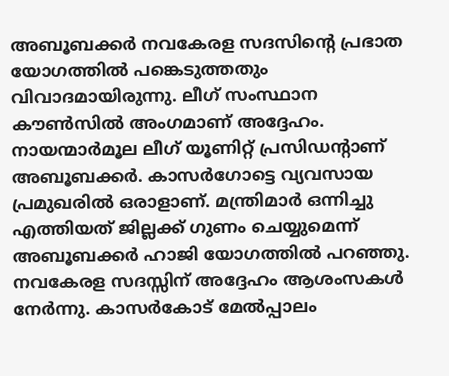അബൂബക്കർ നവകേരള സദസിന്‍റെ പ്രഭാത യോഗത്തിൽ പങ്കെടുത്തതും വിവാദമായിരുന്നു. ലീഗ് സംസ്ഥാന കൗൺസിൽ അംഗമാണ് അദ്ദേഹം. നായന്മാർമൂല ലീഗ് യൂണിറ്റ് പ്രസിഡന്‍റാണ് അബൂബക്കർ. കാസർഗോട്ടെ വ്യവസായ പ്രമുഖരിൽ ഒരാളാണ്. മന്ത്രിമാർ ഒന്നിച്ചു എത്തിയത് ജില്ലക്ക് ഗുണം ചെയ്യുമെന്ന് അബൂബക്കർ ഹാജി യോഗത്തിൽ പറഞ്ഞു. നവകേരള സദസ്സിന് അദ്ദേഹം ആശംസകൾ നേര്‍ന്നു. കാസർകോട് മേൽപ്പാലം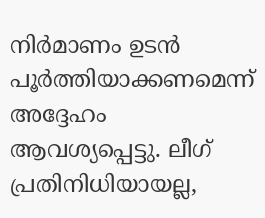നിർമാണം ഉടൻ പൂർത്തിയാക്കണമെന്ന് അദ്ദേഹം ആവശ്യപ്പെട്ടു. ലീഗ് പ്രതിനിധിയായല്ല,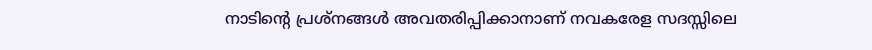നാടിന്‍റെ പ്രശ്നങ്ങള്‍ അവതരിപ്പിക്കാനാണ് നവകരേള സദസ്സിലെ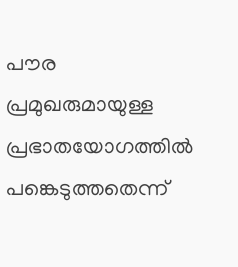പൗര പ്രമുഖരുമായുള്ള പ്രഭാതയോഗത്തില്‍ പങ്കെടുത്തതെന്ന്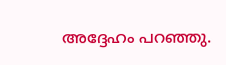അദ്ദേഹം പറഞ്ഞു.